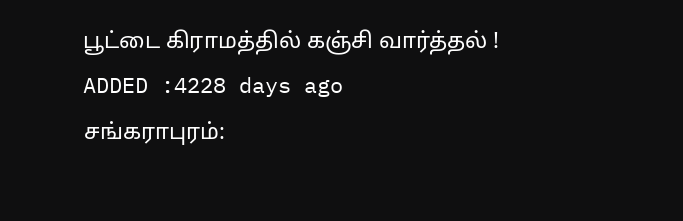பூட்டை கிராமத்தில் கஞ்சி வார்த்தல் !
ADDED :4228 days ago
சங்கராபுரம்: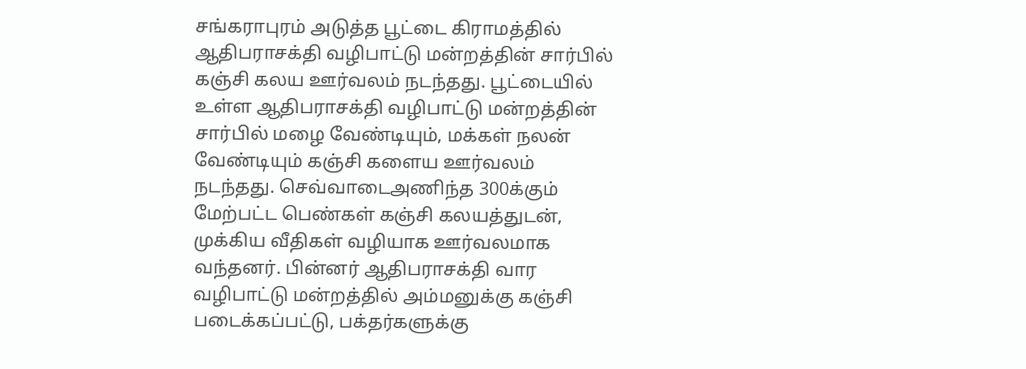சங்கராபுரம் அடுத்த பூட்டை கிராமத்தில் ஆதிபராசக்தி வழிபாட்டு மன்றத்தின் சார்பில் கஞ்சி கலய ஊர்வலம் நடந்தது. பூட்டையில் உள்ள ஆதிபராசக்தி வழிபாட்டு மன்றத்தின் சார்பில் மழை வேண்டியும், மக்கள் நலன் வேண்டியும் கஞ்சி களைய ஊர்வலம் நடந்தது. செவ்வாடைஅணிந்த 300க்கும் மேற்பட்ட பெண்கள் கஞ்சி கலயத்துடன், முக்கிய வீதிகள் வழியாக ஊர்வலமாக வந்தனர். பின்னர் ஆதிபராசக்தி வார வழிபாட்டு மன்றத்தில் அம்மனுக்கு கஞ்சி படைக்கப்பட்டு, பக்தர்களுக்கு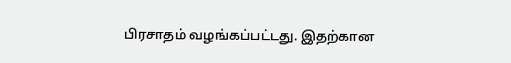பிரசாதம் வழங்கப்பட்டது. இதற்கான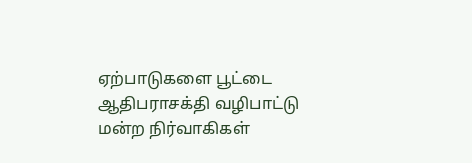ஏற்பாடுகளை பூட்டை ஆதிபராசக்தி வழிபாட்டு மன்ற நிர்வாகிகள்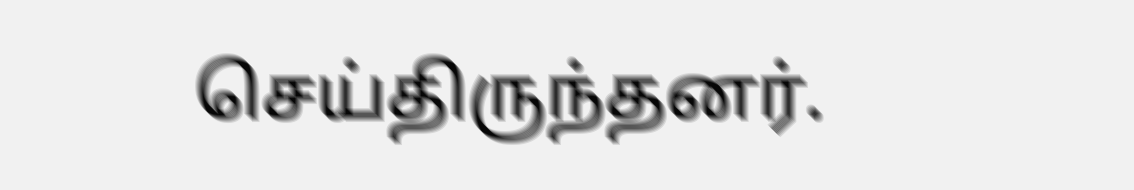செய்திருந்தனர்.